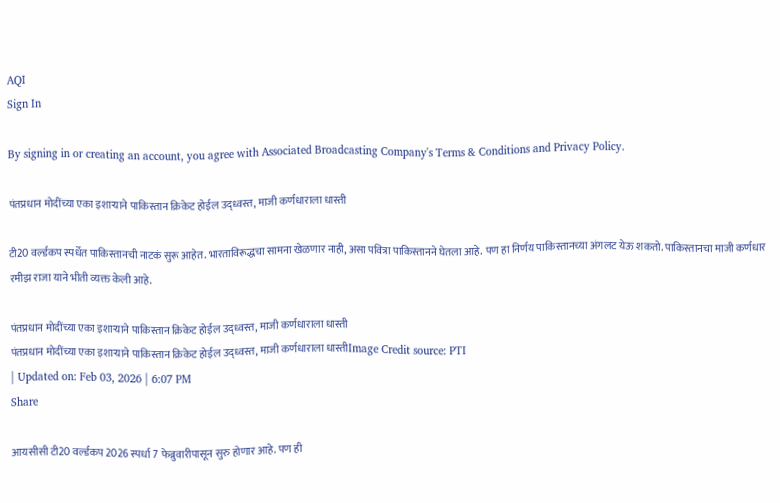AQI
Sign In

By signing in or creating an account, you agree with Associated Broadcasting Company's Terms & Conditions and Privacy Policy.

पंतप्रधान मोदींच्या एका इशाऱ्याने पाकिस्तान क्रिकेट होईल उद्ध्वस्त, माजी कर्णधाराला धास्ती

टी20 वर्ल्डकप स्पर्धेत पाकिस्तानची नाटकं सुरू आहेत. भारताविरूद्धचा सामना खेळणार नाही, असा पवित्रा पाकिस्तानने घेतला आहे. पण हा निर्णय पाकिस्तानच्या अंगलट येऊ शकतो. पाकिस्तानचा माजी कर्णधार रमीझ राजा याने भीती व्यक्त केली आहे.

पंतप्रधान मोदींच्या एका इशाऱ्याने पाकिस्तान क्रिकेट होईल उद्ध्वस्त, माजी कर्णधाराला धास्ती
पंतप्रधान मोदींच्या एका इशाऱ्याने पाकिस्तान क्रिकेट होईल उद्ध्वस्त, माजी कर्णधाराला धास्तीImage Credit source: PTI
| Updated on: Feb 03, 2026 | 6:07 PM
Share

आयसीसी टी20 वर्ल्डकप 2026 स्पर्धा 7 फेब्रुवारीपासून सुरु होणार आहे. पण ही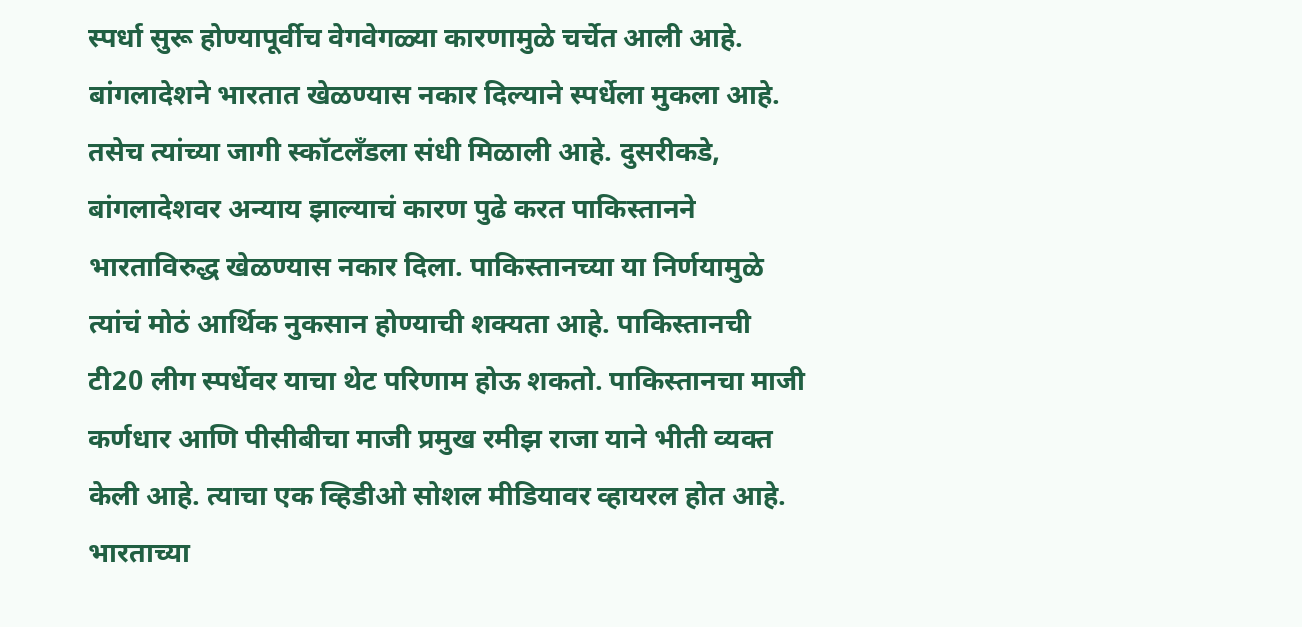स्पर्धा सुरू होण्यापूर्वीच वेगवेगळ्या कारणामुळे चर्चेत आली आहे. बांगलादेशने भारतात खेळण्यास नकार दिल्याने स्पर्धेला मुकला आहे. तसेच त्यांच्या जागी स्कॉटलँडला संधी मिळाली आहे. दुसरीकडे, बांगलादेशवर अन्याय झाल्याचं कारण पुढे करत पाकिस्तानने भारताविरुद्ध खेळण्यास नकार दिला. पाकिस्तानच्या या निर्णयामुळे त्यांचं मोठं आर्थिक नुकसान होण्याची शक्यता आहे. पाकिस्तानची टी20 लीग स्पर्धेवर याचा थेट परिणाम होऊ शकतो. पाकिस्तानचा माजी कर्णधार आणि पीसीबीचा माजी प्रमुख रमीझ राजा याने भीती व्यक्त केली आहे. त्याचा एक व्हिडीओ सोशल मीडियावर व्हायरल होत आहे. भारताच्या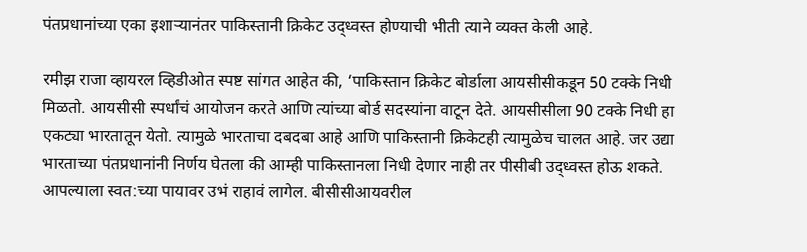पंतप्रधानांच्या एका इशाऱ्यानंतर पाकिस्तानी क्रिकेट उद्ध्वस्त होण्याची भीती त्याने व्यक्त केली आहे.

रमीझ राजा व्हायरल व्हिडीओत स्पष्ट सांगत आहेत की, ‘पाकिस्तान क्रिकेट बोर्डाला आयसीसीकडून 50 टक्के निधी मिळतो. आयसीसी स्पर्धांचं आयोजन करते आणि त्यांच्या बोर्ड सदस्यांना वाटून देते. आयसीसीला 90 टक्के निधी हा एकट्या भारतातून येतो. त्यामुळे भारताचा दबदबा आहे आणि पाकिस्तानी क्रिकेटही त्यामुळेच चालत आहे. जर उद्या भारताच्या पंतप्रधानांनी निर्णय घेतला की आम्ही पाकिस्तानला निधी देणार नाही तर पीसीबी उद्ध्वस्त होऊ शकते. आपल्याला स्वत:च्या पायावर उभं राहावं लागेल. बीसीसीआयवरील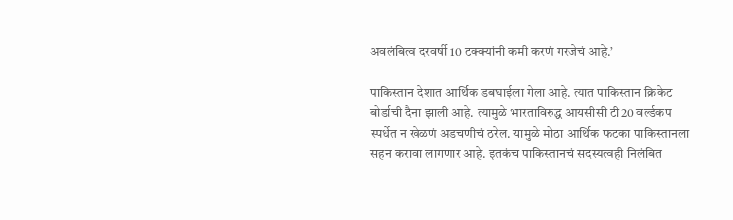अवलंबित्व दरवर्षी 10 टक्क्यांनी कमी करणं गरजेचं आहे.’

पाकिस्तान देशात आर्थिक डबघाईला गेला आहे. त्यात पाकिस्तान क्रिकेट बोर्डाची दैना झाली आहे. त्यामुळे भारताविरुद्ध आयसीसी टी20 वर्ल्डकप स्पर्धेत न खेळणं अडचणीचं ठरेल. यामुळे मोठा आर्थिक फटका पाकिस्तानला सहन करावा लागणार आहे. इतकंच पाकिस्तानचं सदस्यत्वही निलंबित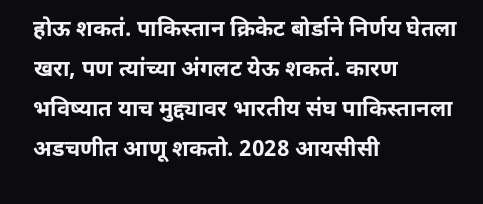होऊ शकतं. पाकिस्तान क्रिकेट बोर्डाने निर्णय घेतला खरा, पण त्यांच्या अंगलट येऊ शकतं. कारण भविष्यात याच मुद्द्यावर भारतीय संघ पाकिस्तानला अडचणीत आणू शकतो. 2028 आयसीसी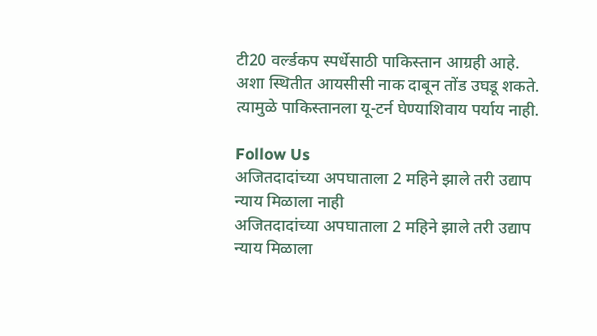टी20 वर्ल्डकप स्पर्धेसाठी पाकिस्तान आग्रही आहे. अशा स्थितीत आयसीसी नाक दाबून तोंड उघडू शकते. त्यामुळे पाकिस्तानला यू-टर्न घेण्याशिवाय पर्याय नाही.

Follow Us
अजितदादांच्या अपघाताला 2 महिने झाले तरी उद्याप न्याय मिळाला नाही
अजितदादांच्या अपघाताला 2 महिने झाले तरी उद्याप न्याय मिळाला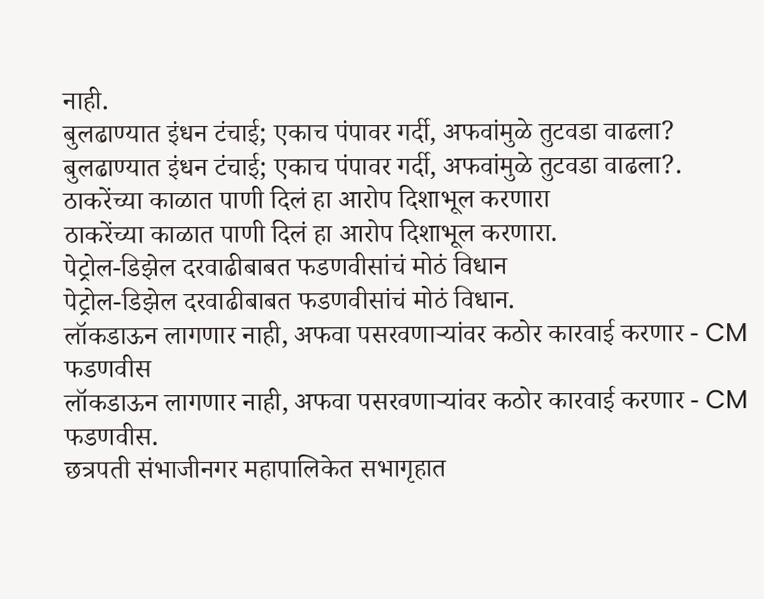नाही.
बुलढाण्यात इंधन टंचाई; एकाच पंपावर गर्दी, अफवांमुळे तुटवडा वाढला?
बुलढाण्यात इंधन टंचाई; एकाच पंपावर गर्दी, अफवांमुळे तुटवडा वाढला?.
ठाकरेंच्या काळात पाणी दिलं हा आरोप दिशाभूल करणारा
ठाकरेंच्या काळात पाणी दिलं हा आरोप दिशाभूल करणारा.
पेट्रोल-डिझेल दरवाढीबाबत फडणवीसांचं मोठं विधान
पेट्रोल-डिझेल दरवाढीबाबत फडणवीसांचं मोठं विधान.
लॉकडाऊन लागणार नाही, अफवा पसरवणाऱ्यांवर कठोर कारवाई करणार - CM फडणवीस
लॉकडाऊन लागणार नाही, अफवा पसरवणाऱ्यांवर कठोर कारवाई करणार - CM फडणवीस.
छत्रपती संभाजीनगर महापालिकेत सभागृहात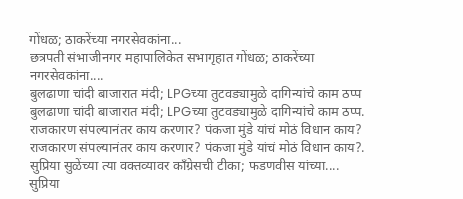गोंधळ; ठाकरेंच्या नगरसेवकांना...
छत्रपती संभाजीनगर महापालिकेत सभागृहात गोंधळ; ठाकरेंच्या नगरसेवकांना....
बुलढाणा चांदी बाजारात मंदी; LPGच्या तुटवड्यामुळे दागिन्यांचे काम ठप्प
बुलढाणा चांदी बाजारात मंदी; LPGच्या तुटवड्यामुळे दागिन्यांचे काम ठप्प.
राजकारण संपल्यानंतर काय करणार? पंकजा मुंडे यांचं मोठं विधान काय?
राजकारण संपल्यानंतर काय करणार? पंकजा मुंडे यांचं मोठं विधान काय?.
सुप्रिया सुळेंच्या त्या वक्तव्यावर काँग्रेसची टीका; फडणवीस यांच्या....
सुप्रिया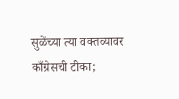सुळेंच्या त्या वक्तव्यावर काँग्रेसची टीका;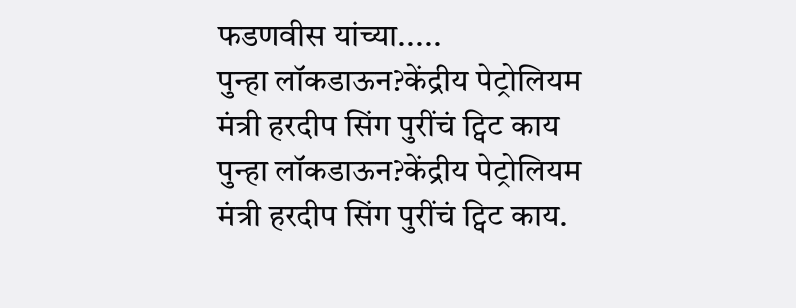फडणवीस यांच्या.....
पुन्हा लॉकडाऊन?केंद्रीय पेट्रोलियम मंत्री हरदीप सिंग पुरींचं ट्विट काय
पुन्हा लॉकडाऊन?केंद्रीय पेट्रोलियम मंत्री हरदीप सिंग पुरींचं ट्विट काय.